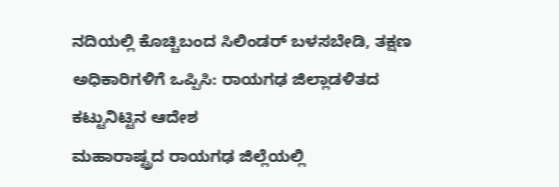ನದಿಯಲ್ಲಿ ಕೊಚ್ಚಿಬಂದ ಸಿಲಿಂಡರ್ ಬಳಸಬೇಡಿ, ತಕ್ಷಣ ಅಧಿಕಾರಿಗಳಿಗೆ ಒಪ್ಪಿಸಿ: ರಾಯಗಢ ಜಿಲ್ಲಾಡಳಿತದ ಕಟ್ಟುನಿಟ್ಟಿನ ಆದೇಶ
ಮಹಾರಾಷ್ಟ್ರದ ರಾಯಗಢ ಜಿಲ್ಲೆಯಲ್ಲಿ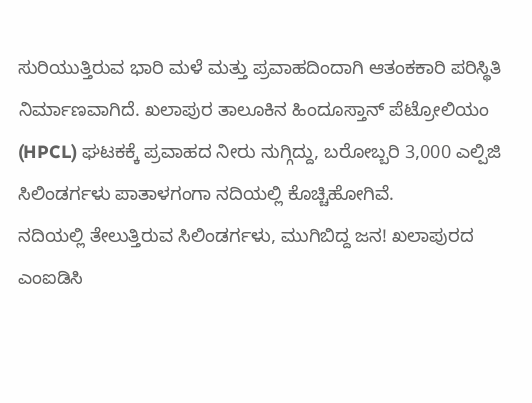ಸುರಿಯುತ್ತಿರುವ ಭಾರಿ ಮಳೆ ಮತ್ತು ಪ್ರವಾಹದಿಂದಾಗಿ ಆತಂಕಕಾರಿ ಪರಿಸ್ಥಿತಿ ನಿರ್ಮಾಣವಾಗಿದೆ. ಖಲಾಪುರ ತಾಲೂಕಿನ ಹಿಂದೂಸ್ತಾನ್ ಪೆಟ್ರೋಲಿಯಂ (HPCL) ಘಟಕಕ್ಕೆ ಪ್ರವಾಹದ ನೀರು ನುಗ್ಗಿದ್ದು, ಬರೋಬ್ಬರಿ 3,000 ಎಲ್ಪಿಜಿ ಸಿಲಿಂಡರ್ಗಳು ಪಾತಾಳಗಂಗಾ ನದಿಯಲ್ಲಿ ಕೊಚ್ಚಿಹೋಗಿವೆ.
ನದಿಯಲ್ಲಿ ತೇಲುತ್ತಿರುವ ಸಿಲಿಂಡರ್ಗಳು, ಮುಗಿಬಿದ್ದ ಜನ! ಖಲಾಪುರದ ಎಂಐಡಿಸಿ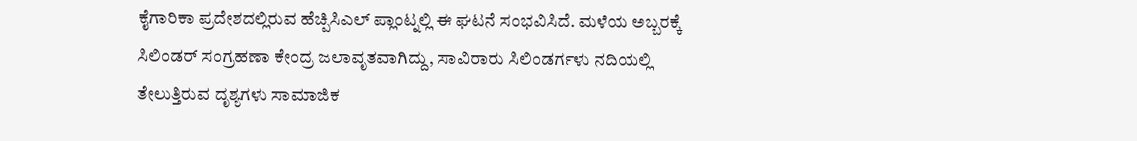ಕೈಗಾರಿಕಾ ಪ್ರದೇಶದಲ್ಲಿರುವ ಹೆಚ್ಪಿಸಿಎಲ್ ಪ್ಲಾಂಟ್ನಲ್ಲಿ ಈ ಘಟನೆ ಸಂಭವಿಸಿದೆ. ಮಳೆಯ ಅಬ್ಬರಕ್ಕೆ ಸಿಲಿಂಡರ್ ಸಂಗ್ರಹಣಾ ಕೇಂದ್ರ ಜಲಾವೃತವಾಗಿದ್ದು, ಸಾವಿರಾರು ಸಿಲಿಂಡರ್ಗಳು ನದಿಯಲ್ಲಿ ತೇಲುತ್ತಿರುವ ದೃಶ್ಯಗಳು ಸಾಮಾಜಿಕ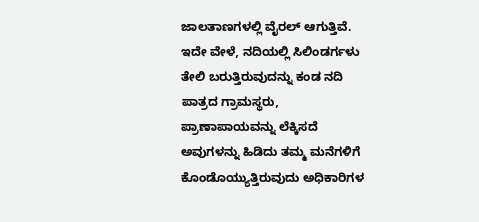ಜಾಲತಾಣಗಳಲ್ಲಿ ವೈರಲ್ ಆಗುತ್ತಿವೆ. ಇದೇ ವೇಳೆ, ನದಿಯಲ್ಲಿ ಸಿಲಿಂಡರ್ಗಳು ತೇಲಿ ಬರುತ್ತಿರುವುದನ್ನು ಕಂಡ ನದಿ ಪಾತ್ರದ ಗ್ರಾಮಸ್ಥರು, ಪ್ರಾಣಾಪಾಯವನ್ನು ಲೆಕ್ಕಿಸದೆ ಅವುಗಳನ್ನು ಹಿಡಿದು ತಮ್ಮ ಮನೆಗಳಿಗೆ ಕೊಂಡೊಯ್ಯುತ್ತಿರುವುದು ಅಧಿಕಾರಿಗಳ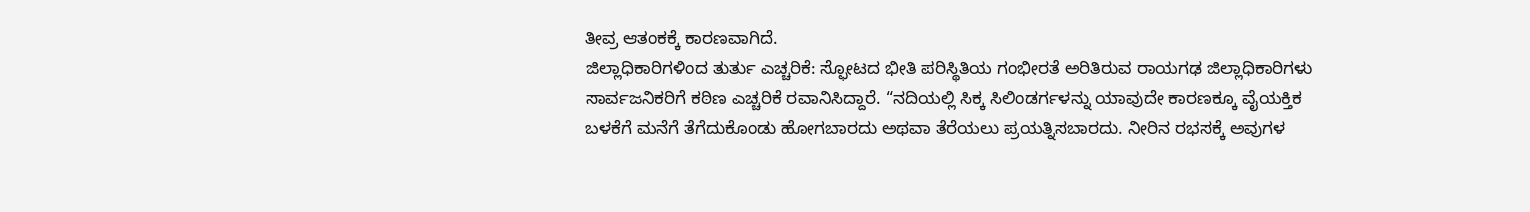ತೀವ್ರ ಆತಂಕಕ್ಕೆ ಕಾರಣವಾಗಿದೆ.
ಜಿಲ್ಲಾಧಿಕಾರಿಗಳಿಂದ ತುರ್ತು ಎಚ್ಚರಿಕೆ: ಸ್ಫೋಟದ ಭೀತಿ ಪರಿಸ್ಥಿತಿಯ ಗಂಭೀರತೆ ಅರಿತಿರುವ ರಾಯಗಢ ಜಿಲ್ಲಾಧಿಕಾರಿಗಳು ಸಾರ್ವಜನಿಕರಿಗೆ ಕಠಿಣ ಎಚ್ಚರಿಕೆ ರವಾನಿಸಿದ್ದಾರೆ. “ನದಿಯಲ್ಲಿ ಸಿಕ್ಕ ಸಿಲಿಂಡರ್ಗಳನ್ನು ಯಾವುದೇ ಕಾರಣಕ್ಕೂ ವೈಯಕ್ತಿಕ ಬಳಕೆಗೆ ಮನೆಗೆ ತೆಗೆದುಕೊಂಡು ಹೋಗಬಾರದು ಅಥವಾ ತೆರೆಯಲು ಪ್ರಯತ್ನಿಸಬಾರದು. ನೀರಿನ ರಭಸಕ್ಕೆ ಅವುಗಳ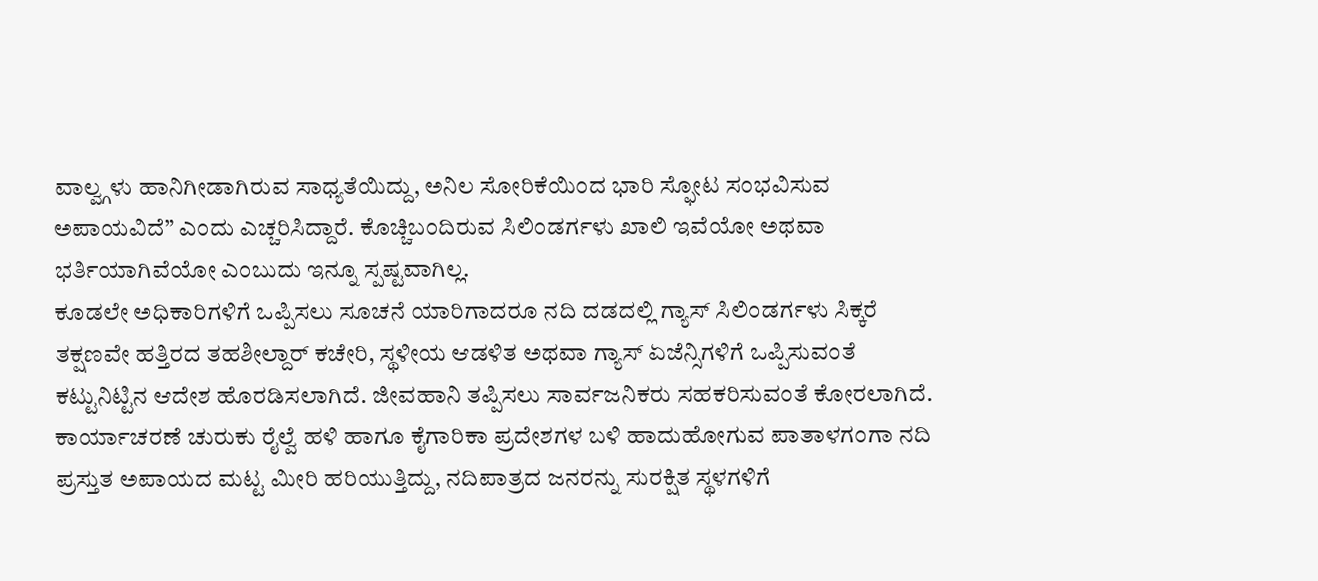ವಾಲ್ವ್ಗಳು ಹಾನಿಗೀಡಾಗಿರುವ ಸಾಧ್ಯತೆಯಿದ್ದು, ಅನಿಲ ಸೋರಿಕೆಯಿಂದ ಭಾರಿ ಸ್ಫೋಟ ಸಂಭವಿಸುವ ಅಪಾಯವಿದೆ” ಎಂದು ಎಚ್ಚರಿಸಿದ್ದಾರೆ. ಕೊಚ್ಚಿಬಂದಿರುವ ಸಿಲಿಂಡರ್ಗಳು ಖಾಲಿ ಇವೆಯೋ ಅಥವಾ ಭರ್ತಿಯಾಗಿವೆಯೋ ಎಂಬುದು ಇನ್ನೂ ಸ್ಪಷ್ಟವಾಗಿಲ್ಲ.
ಕೂಡಲೇ ಅಧಿಕಾರಿಗಳಿಗೆ ಒಪ್ಪಿಸಲು ಸೂಚನೆ ಯಾರಿಗಾದರೂ ನದಿ ದಡದಲ್ಲಿ ಗ್ಯಾಸ್ ಸಿಲಿಂಡರ್ಗಳು ಸಿಕ್ಕರೆ ತಕ್ಷಣವೇ ಹತ್ತಿರದ ತಹಶೀಲ್ದಾರ್ ಕಚೇರಿ, ಸ್ಥಳೀಯ ಆಡಳಿತ ಅಥವಾ ಗ್ಯಾಸ್ ಏಜೆನ್ಸಿಗಳಿಗೆ ಒಪ್ಪಿಸುವಂತೆ ಕಟ್ಟುನಿಟ್ಟಿನ ಆದೇಶ ಹೊರಡಿಸಲಾಗಿದೆ. ಜೀವಹಾನಿ ತಪ್ಪಿಸಲು ಸಾರ್ವಜನಿಕರು ಸಹಕರಿಸುವಂತೆ ಕೋರಲಾಗಿದೆ.
ಕಾರ್ಯಾಚರಣೆ ಚುರುಕು ರೈಲ್ವೆ ಹಳಿ ಹಾಗೂ ಕೈಗಾರಿಕಾ ಪ್ರದೇಶಗಳ ಬಳಿ ಹಾದುಹೋಗುವ ಪಾತಾಳಗಂಗಾ ನದಿ ಪ್ರಸ್ತುತ ಅಪಾಯದ ಮಟ್ಟ ಮೀರಿ ಹರಿಯುತ್ತಿದ್ದು, ನದಿಪಾತ್ರದ ಜನರನ್ನು ಸುರಕ್ಷಿತ ಸ್ಥಳಗಳಿಗೆ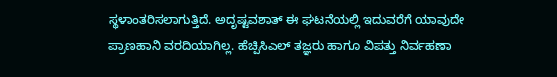ಸ್ಥಳಾಂತರಿಸಲಾಗುತ್ತಿದೆ. ಅದೃಷ್ಟವಶಾತ್ ಈ ಘಟನೆಯಲ್ಲಿ ಇದುವರೆಗೆ ಯಾವುದೇ ಪ್ರಾಣಹಾನಿ ವರದಿಯಾಗಿಲ್ಲ. ಹೆಚ್ಪಿಸಿಎಲ್ ತಜ್ಞರು ಹಾಗೂ ವಿಪತ್ತು ನಿರ್ವಹಣಾ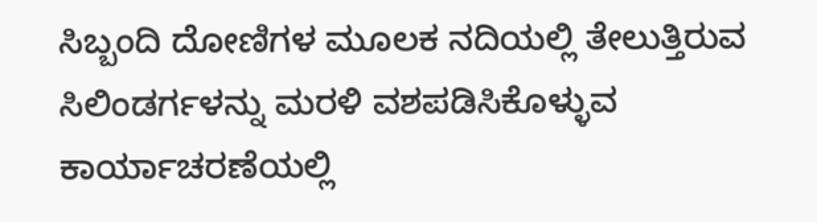ಸಿಬ್ಬಂದಿ ದೋಣಿಗಳ ಮೂಲಕ ನದಿಯಲ್ಲಿ ತೇಲುತ್ತಿರುವ ಸಿಲಿಂಡರ್ಗಳನ್ನು ಮರಳಿ ವಶಪಡಿಸಿಕೊಳ್ಳುವ ಕಾರ್ಯಾಚರಣೆಯಲ್ಲಿ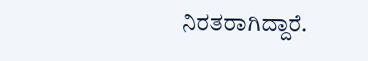ನಿರತರಾಗಿದ್ದಾರೆ.